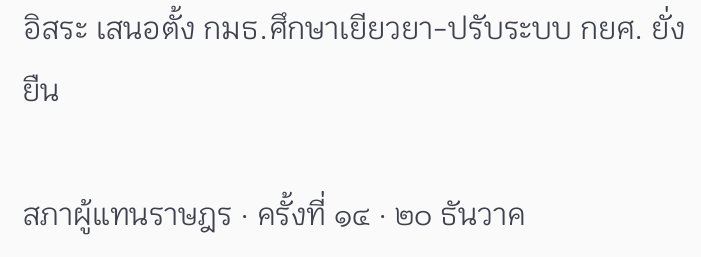อิสระ เสนอตั้ง กมธ.ศึกษาเยียวยา-ปรับระบบ กยศ. ยั่งยืน

สภาผู้แทนราษฎร · ครั้งที่ ๑๔ · ๒๐ ธันวาค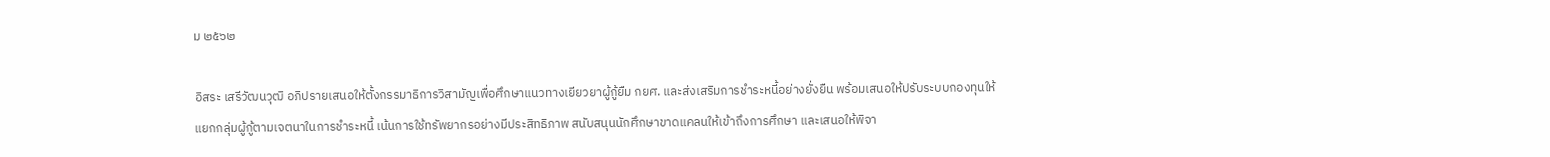ม ๒๕๖๒

อิสระ เสรีวัฒนวุฒิ อภิปรายเสนอให้ตั้งกรรมาธิการวิสามัญเพื่อศึกษาแนวทางเยียวยาผู้กู้ยืม กยศ. และส่งเสริมการชำระหนี้อย่างยั่งยืน พร้อมเสนอให้ปรับระบบกองทุนให้แยกกลุ่มผู้กู้ตามเจตนาในการชำระหนี้ เน้นการใช้ทรัพยากรอย่างมีประสิทธิภาพ สนับสนุนนักศึกษาขาดแคลนให้เข้าถึงการศึกษา และเสนอให้พิจา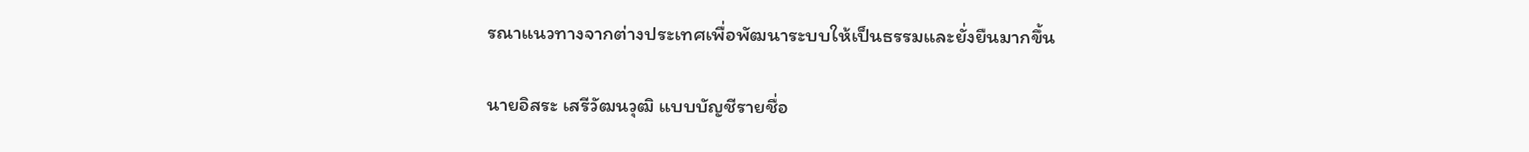รณาแนวทางจากต่างประเทศเพื่อพัฒนาระบบให้เป็นธรรมและยั่งยืนมากขึ้น

นายอิสระ เสรีวัฒนวุฒิ แบบบัญชีรายชื่อ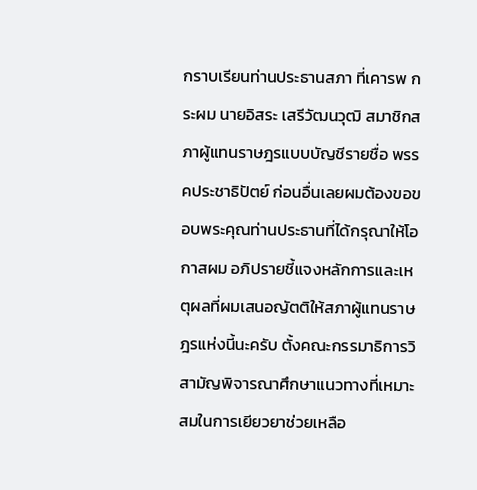กราบเรียนท่านประธานสภา ที่เคารพ กระผม นายอิสระ เสรีวัฒนวุฒิ สมาชิกสภาผู้แทนราษฎรแบบบัญชีรายชื่อ พรรคประชาธิปัตย์ ก่อนอื่นเลยผมต้องขอขอบพระคุณท่านประธานที่ได้กรุณาให้โอกาสผม อภิปรายชี้แจงหลักการและเหตุผลที่ผมเสนอญัตติให้สภาผู้แทนราษฎรแห่งนี้นะครับ ตั้งคณะกรรมาธิการวิสามัญพิจารณาศึกษาแนวทางที่เหมาะสมในการเยียวยาช่วยเหลือ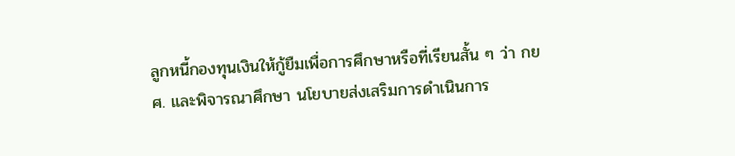ลูกหนี้กองทุนเงินให้กู้ยืมเพื่อการศึกษาหรือที่เรียนสั้น ๆ ว่า กยศ. และพิจารณาศึกษา นโยบายส่งเสริมการดำเนินการ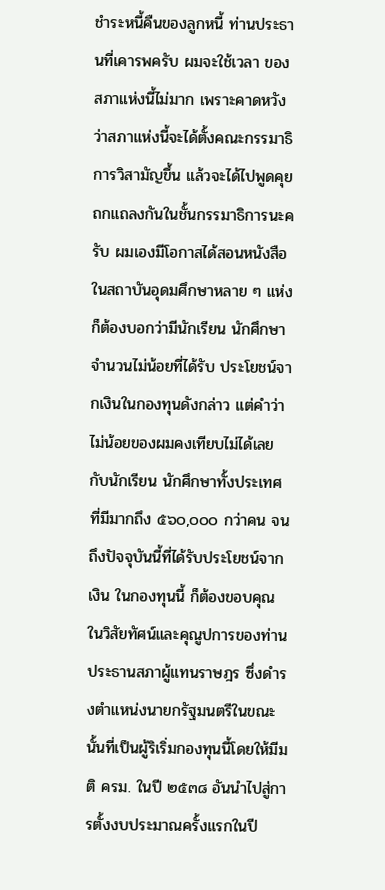ชำระหนี้คืนของลูกหนี้ ท่านประธานที่เคารพครับ ผมจะใช้เวลา ของสภาแห่งนี้ไม่มาก เพราะคาดหวังว่าสภาแห่งนี้จะได้ตั้งคณะกรรมาธิการวิสามัญขึ้น แล้วจะได้ไปพูดคุยถกแถลงกันในชั้นกรรมาธิการนะครับ ผมเองมีโอกาสได้สอนหนังสือ ในสถาบันอุดมศึกษาหลาย ๆ แห่ง ก็ต้องบอกว่ามีนักเรียน นักศึกษาจำนวนไม่น้อยที่ได้รับ ประโยชน์จากเงินในกองทุนดังกล่าว แต่คำว่าไม่น้อยของผมคงเทียบไม่ได้เลยกับนักเรียน นักศึกษาทั้งประเทศที่มีมากถึง ๕๖๐,๐๐๐ กว่าคน จนถึงปัจจุบันนี้ที่ได้รับประโยชน์จากเงิน ในกองทุนนี้ ก็ต้องขอบคุณในวิสัยทัศน์และคุณูปการของท่านประธานสภาผู้แทนราษฎร ซึ่งดำรงตำแหน่งนายกรัฐมนตรีในขณะนั้นที่เป็นผู้ริเริ่มกองทุนนี้โดยให้มีมติ ครม. ในปี ๒๕๓๘ อันนำไปสู่การตั้งงบประมาณครั้งแรกในปี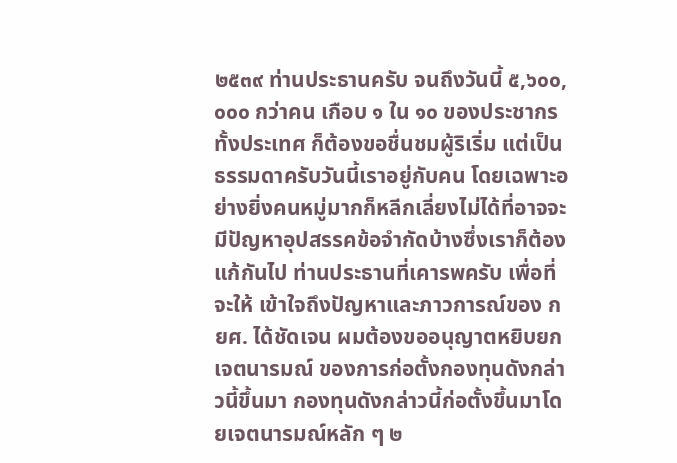๒๕๓๙ ท่านประธานครับ จนถึงวันนี้ ๕,๖๐๐,๐๐๐ กว่าคน เกือบ ๑ ใน ๑๐ ของประชากรทั้งประเทศ ก็ต้องขอชื่นชมผู้ริเริ่ม แต่เป็นธรรมดาครับวันนี้เราอยู่กับคน โดยเฉพาะอย่างยิ่งคนหมู่มากก็หลีกเลี่ยงไม่ได้ที่อาจจะ มีปัญหาอุปสรรคข้อจำกัดบ้างซึ่งเราก็ต้องแก้กันไป ท่านประธานที่เคารพครับ เพื่อที่จะให้ เข้าใจถึงปัญหาและภาวการณ์ของ กยศ. ได้ชัดเจน ผมต้องขออนุญาตหยิบยกเจตนารมณ์ ของการก่อตั้งกองทุนดังกล่าวนี้ขึ้นมา กองทุนดังกล่าวนี้ก่อตั้งขึ้นมาโดยเจตนารมณ์หลัก ๆ ๒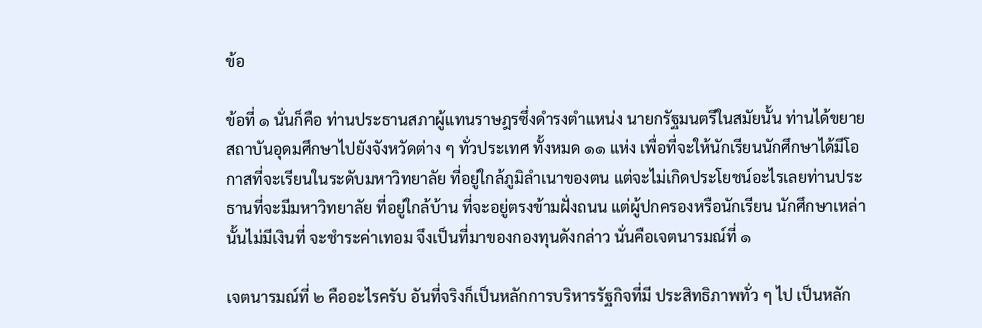ข้อ

ข้อที่ ๑ นั่นก็คือ ท่านประธานสภาผู้แทนราษฎรซึ่งดำรงตำแหน่ง นายกรัฐมนตรีในสมัยนั้น ท่านได้ขยายสถาบันอุดมศึกษาไปยังจังหวัดต่าง ๆ ทั่วประเทศ ทั้งหมด ๑๑ แห่ง เพื่อที่จะให้นักเรียนนักศึกษาได้มีโอกาสที่จะเรียนในระดับมหาวิทยาลัย ที่อยู่ใกล้ภูมิลำเนาของตน แต่จะไม่เกิดประโยชน์อะไรเลยท่านประธานที่จะมีมหาวิทยาลัย ที่อยู่ใกล้บ้าน ที่จะอยู่ตรงข้ามฝั่งถนน แต่ผู้ปกครองหรือนักเรียน นักศึกษาเหล่านั้นไม่มีเงินที่ จะชำระค่าเทอม จึงเป็นที่มาของกองทุนดังกล่าว นั่นคือเจตนารมณ์ที่ ๑

เจตนารมณ์ที่ ๒ คืออะไรครับ อันที่จริงก็เป็นหลักการบริหารรัฐกิจที่มี ประสิทธิภาพทั่ว ๆ ไป เป็นหลัก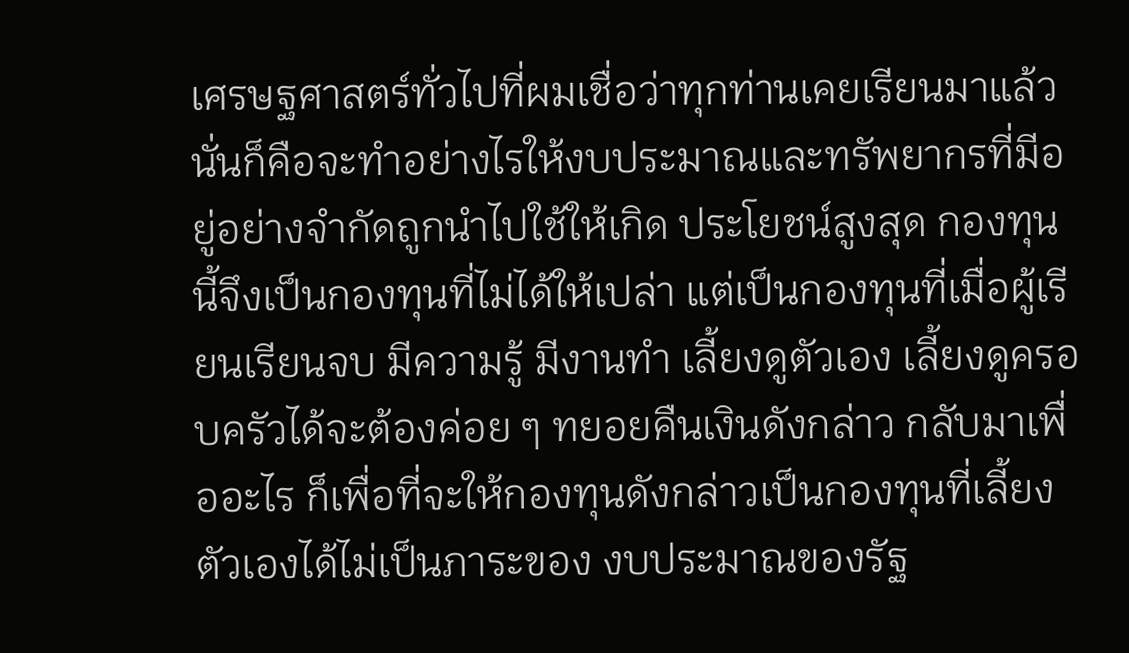เศรษฐศาสตร์ทั่วไปที่ผมเชื่อว่าทุกท่านเคยเรียนมาแล้ว นั่นก็คือจะทำอย่างไรให้งบประมาณและทรัพยากรที่มีอยู่อย่างจำกัดถูกนำไปใช้ให้เกิด ประโยชน์สูงสุด กองทุนนี้จึงเป็นกองทุนที่ไม่ได้ให้เปล่า แต่เป็นกองทุนที่เมื่อผู้เรียนเรียนจบ มีความรู้ มีงานทำ เลี้ยงดูตัวเอง เลี้ยงดูครอบครัวได้จะต้องค่อย ๆ ทยอยคืนเงินดังกล่าว กลับมาเพื่ออะไร ก็เพื่อที่จะให้กองทุนดังกล่าวเป็นกองทุนที่เลี้ยงตัวเองได้ไม่เป็นภาระของ งบประมาณของรัฐ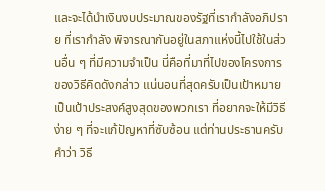และจะได้นำเงินงบประมาณของรัฐที่เรากำลังอภิปราย ที่เรากำลัง พิจารณากันอยู่ในสภาแห่งนี้ไปใช้ในส่วนอื่น ๆ ที่มีความจำเป็น นี่คือที่มาที่ไปของโครงการ ของวิธีคิดดังกล่าว แน่นอนที่สุดครับเป็นเป้าหมาย เป็นเป้าประสงค์สูงสุดของพวกเรา ที่อยากจะให้มีวิธีง่าย ๆ ที่จะแก้ปัญหาที่ซับซ้อน แต่ท่านประธานครับ คำว่า วิธี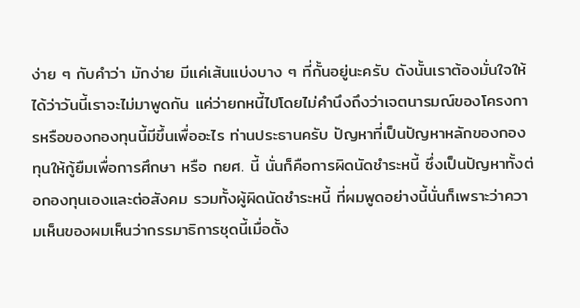ง่าย ๆ กับคำว่า มักง่าย มีแค่เส้นแบ่งบาง ๆ ที่กั้นอยู่นะครับ ดังนั้นเราต้องมั่นใจให้ได้ว่าวันนี้เราจะไม่มาพูดกัน แค่ว่ายกหนี้ไปโดยไม่คำนึงถึงว่าเจตนารมณ์ของโครงการหรือของกองทุนนี้มีขึ้นเพื่ออะไร ท่านประธานครับ ปัญหาที่เป็นปัญหาหลักของกองทุนให้กู้ยืมเพื่อการศึกษา หรือ กยศ. นี้ นั่นก็คือการผิดนัดชำระหนี้ ซึ่งเป็นปัญหาทั้งต่อกองทุนเองและต่อสังคม รวมทั้งผู้ผิดนัดชำระหนี้ ที่ผมพูดอย่างนี้นั่นก็เพราะว่าความเห็นของผมเห็นว่ากรรมาธิการชุดนี้เมื่อตั้ง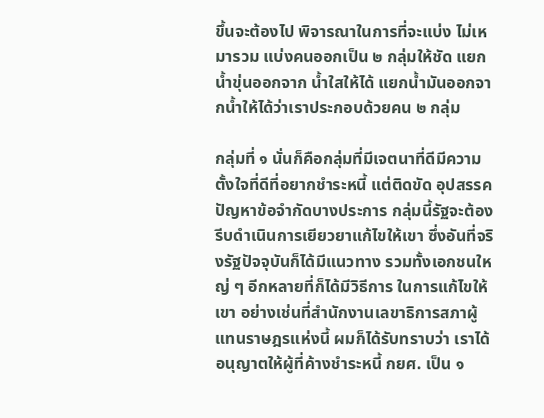ขึ้นจะต้องไป พิจารณาในการที่จะแบ่ง ไม่เหมารวม แบ่งคนออกเป็น ๒ กลุ่มให้ชัด แยกน้ำขุ่นออกจาก น้ำใสให้ได้ แยกน้ำมันออกจากน้ำให้ได้ว่าเราประกอบด้วยคน ๒ กลุ่ม

กลุ่มที่ ๑ นั่นก็คือกลุ่มที่มีเจตนาที่ดีมีความตั้งใจที่ดีที่อยากชำระหนี้ แต่ติดขัด อุปสรรคปัญหาข้อจำกัดบางประการ กลุ่มนี้รัฐจะต้องรีบดำเนินการเยียวยาแก้ไขให้เขา ซึ่งอันที่จริงรัฐปัจจุบันก็ได้มีแนวทาง รวมทั้งเอกชนใหญ่ ๆ อีกหลายที่ก็ได้มีวิธีการ ในการแก้ไขให้เขา อย่างเช่นที่สำนักงานเลขาธิการสภาผู้แทนราษฎรแห่งนี้ ผมก็ได้รับทราบว่า เราได้อนุญาตให้ผู้ที่ค้างชำระหนี้ กยศ. เป็น ๑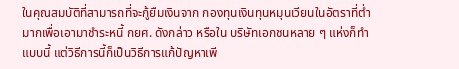ในคุณสมบัติที่สามารถที่จะกู้ยืมเงินจาก กองทุนเงินทุนหมุนเวียนในอัตราที่ต่ำมากเพื่อเอามาชำระหนี้ กยศ. ดังกล่าว หรือใน บริษัทเอกชนหลาย ๆ แห่งก็ทำแบบนี้ แต่วิธีการนี้ก็เป็นวิธีการแก้ปัญหาเพี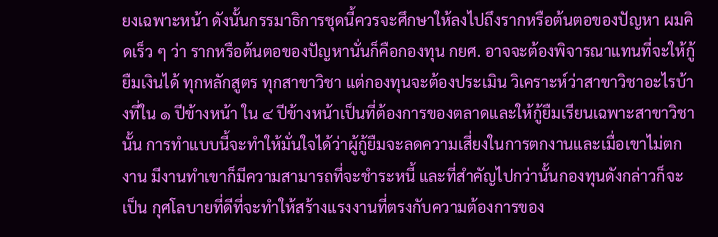ยงเฉพาะหน้า ดังนั้นกรรมาธิการชุดนี้ควรจะศึกษาให้ลงไปถึงรากหรือต้นตอของปัญหา ผมคิดเร็ว ๆ ว่า รากหรือต้นตอของปัญหานั่นก็คือกองทุน กยศ. อาจจะต้องพิจารณาแทนที่จะให้กู้ยืมเงินได้ ทุกหลักสูตร ทุกสาขาวิชา แต่กองทุนจะต้องประเมิน วิเคราะห์ว่าสาขาวิชาอะไรบ้างที่ใน ๑ ปีข้างหน้า ใน ๔ ปีข้างหน้าเป็นที่ต้องการของตลาดและให้กู้ยืมเรียนเฉพาะสาขาวิชานั้น การทำแบบนี้จะทำให้มั่นใจได้ว่าผู้กู้ยืมจะลดความเสี่ยงในการตกงานและเมื่อเขาไม่ตกงาน มีงานทำเขาก็มีความสามารถที่จะชำระหนี้ และที่สำคัญไปกว่านั้นกองทุนดังกล่าวก็จะเป็น กุศโลบายที่ดีที่จะทำให้สร้างแรงงานที่ตรงกับความต้องการของ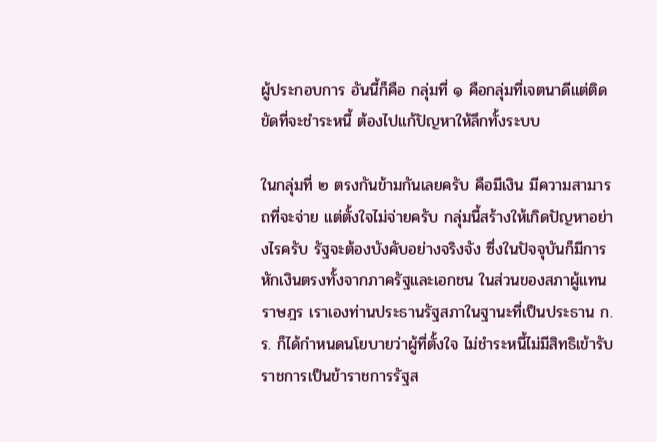ผู้ประกอบการ อันนี้ก็คือ กลุ่มที่ ๑ คือกลุ่มที่เจตนาดีแต่ติดขัดที่จะชำระหนี้ ต้องไปแก้ปัญหาให้ลึกทั้งระบบ

ในกลุ่มที่ ๒ ตรงกันข้ามกันเลยครับ คือมีเงิน มีความสามารถที่จะจ่าย แต่ตั้งใจไม่จ่ายครับ กลุ่มนี้สร้างให้เกิดปัญหาอย่างไรครับ รัฐจะต้องบังคับอย่างจริงจัง ซึ่งในปัจจุบันก็มีการหักเงินตรงทั้งจากภาครัฐและเอกชน ในส่วนของสภาผู้แทนราษฎร เราเองท่านประธานรัฐสภาในฐานะที่เป็นประธาน ก.ร. ก็ได้กำหนดนโยบายว่าผู้ที่ตั้งใจ ไม่ชำระหนี้ไม่มีสิทธิเข้ารับราชการเป็นข้าราชการรัฐส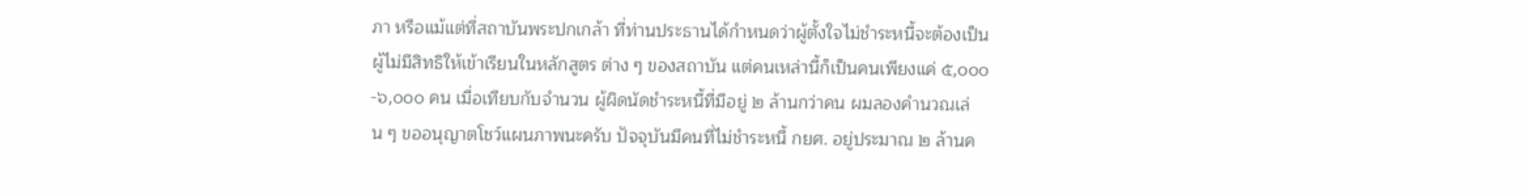ภา หรือแม้แต่ที่สถาบันพระปกเกล้า ที่ท่านประธานได้กำหนดว่าผู้ตั้งใจไม่ชำระหนี้จะต้องเป็นผู้ไม่มีสิทธิให้เข้าเรียนในหลักสูตร ต่าง ๆ ของสถาบัน แต่คนเหล่านี้ก็เป็นคนเพียงแค่ ๕,๐๐๐-๖,๐๐๐ คน เมื่อเทียบกับจำนวน ผู้ผิดนัดชำระหนี้ที่มีอยู่ ๒ ล้านกว่าคน ผมลองคำนวณเล่น ๆ ขออนุญาตโชว์แผนภาพนะครับ ปัจจุบันมีคนที่ไม่ชำระหนี้ กยศ. อยู่ประมาณ ๒ ล้านค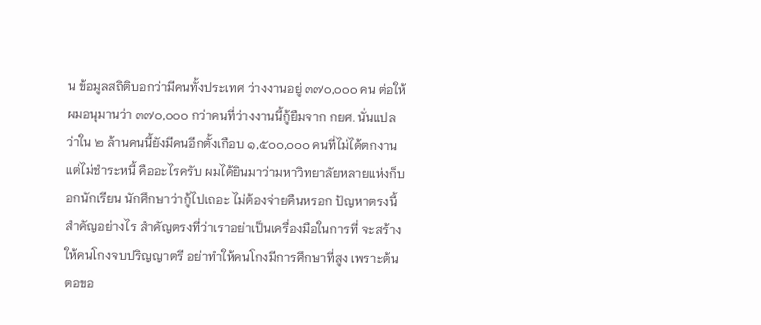น ข้อมูลสถิติบอกว่ามีคนทั้งประเทศ ว่างงานอยู่ ๓๗๐,๐๐๐ คน ต่อให้ผมอนุมานว่า ๓๗๐,๐๐๐ กว่าคนที่ว่างงานนี้กู้ยืมจาก กยศ. นั่นแปลว่าใน ๒ ล้านคนนี้ยังมีคนอีกตั้งเกือบ ๑,๕๐๐,๐๐๐ คนที่ไม่ได้ตกงาน แต่ไม่ชำระหนี้ คืออะไรครับ ผมได้ยินมาว่ามหาวิทยาลัยหลายแห่งก็บอกนักเรียน นักศึกษาว่ากู้ไปเถอะ ไม่ต้องจ่ายคืนหรอก ปัญหาตรงนี้สำคัญอย่างไร สำคัญตรงที่ว่าเราอย่าเป็นเครื่องมือในการที่ จะสร้างให้คนโกงจบปริญญาตรี อย่าทำให้คนโกงมีการศึกษาที่สูง เพราะต้นตอขอ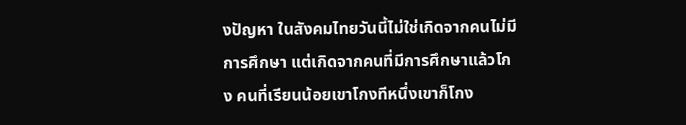งปัญหา ในสังคมไทยวันนี้ไม่ใช่เกิดจากคนไม่มีการศึกษา แต่เกิดจากคนที่มีการศึกษาแล้วโกง คนที่เรียนน้อยเขาโกงทีหนึ่งเขาก็โกง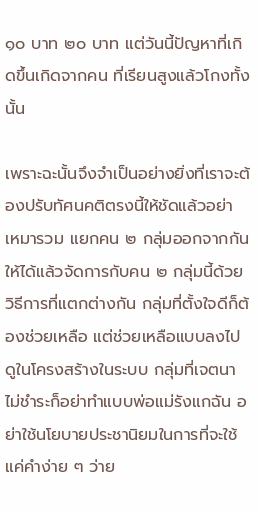๑๐ บาท ๒๐ บาท แต่วันนี้ปัญหาที่เกิดขึ้นเกิดจากคน ที่เรียนสูงแล้วโกงทั้งนั้น

เพราะฉะนั้นจึงจำเป็นอย่างยิ่งที่เราจะต้องปรับทัศนคติตรงนี้ให้ชัดแล้วอย่า เหมารวม แยกคน ๒ กลุ่มออกจากกันให้ได้แล้วจัดการกับคน ๒ กลุ่มนี้ด้วยวิธีการที่แตกต่างกัน กลุ่มที่ตั้งใจดีก็ต้องช่วยเหลือ แต่ช่วยเหลือแบบลงไปดูในโครงสร้างในระบบ กลุ่มที่เจตนา ไม่ชำระก็อย่าทำแบบพ่อแม่รังแกฉัน อย่าใช้นโยบายประชานิยมในการที่จะใช้แค่คำง่าย ๆ ว่าย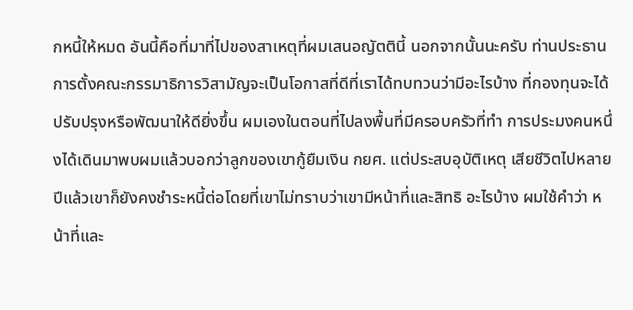กหนี้ให้หมด อันนี้คือที่มาที่ไปของสาเหตุที่ผมเสนอญัตตินี้ นอกจากนั้นนะครับ ท่านประธาน การตั้งคณะกรรมาธิการวิสามัญจะเป็นโอกาสที่ดีที่เราได้ทบทวนว่ามีอะไรบ้าง ที่กองทุนจะได้ปรับปรุงหรือพัฒนาให้ดียิ่งขึ้น ผมเองในตอนที่ไปลงพื้นที่มีครอบครัวที่ทำ การประมงคนหนึ่งได้เดินมาพบผมแล้วบอกว่าลูกของเขากู้ยืมเงิน กยศ. แต่ประสบอุบัติเหตุ เสียชีวิตไปหลายปีแล้วเขาก็ยังคงชำระหนี้ต่อโดยที่เขาไม่ทราบว่าเขามีหน้าที่และสิทธิ อะไรบ้าง ผมใช้คำว่า หน้าที่และ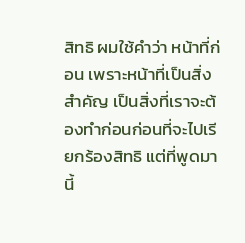สิทธิ ผมใช้คำว่า หน้าที่ก่อน เพราะหน้าที่เป็นสิ่งสำคัญ เป็นสิ่งที่เราจะต้องทำก่อนก่อนที่จะไปเรียกร้องสิทธิ แต่ที่พูดมานี้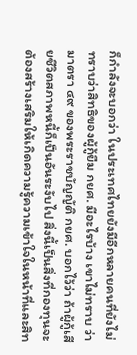ก็กำลังจะบอกว่า ในประเทศไทยยังมีอีกหลายคนที่ยังไม่ทราบว่าสิทธิของผู้กู้ยืม กยศ. มีอะไรบ้าง เขาไม่ทราบ ว่ามาตรา ๔๙ ของพระราชบัญญัติ กยศ. บอกไว้ว่า ถ้าผู้กู้เสียชีวิตสภาพหนี้ก็เป็นอันระงับไป สิ่งนี้เป็นสิ่งที่กองทุนจะต้องสร้างเสริมให้เกิดความรู้ความเข้าใจในหน้าที่และสิท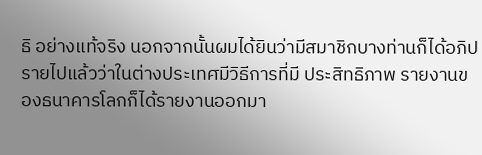ธิ อย่างแท้จริง นอกจากนั้นผมได้ยินว่ามีสมาชิกบางท่านก็ได้อภิปรายไปแล้วว่าในต่างประเทศมีวิธีการที่มี ประสิทธิภาพ รายงานของธนาคารโลกก็ได้รายงานออกมา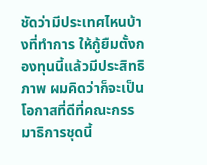ชัดว่ามีประเทศไหนบ้างที่ทำการ ให้กู้ยืมตั้งกองทุนนี้แล้วมีประสิทธิภาพ ผมคิดว่าก็จะเป็นโอกาสที่ดีที่คณะกรรมาธิการชุดนี้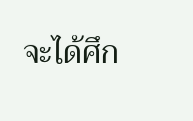จะได้ศึก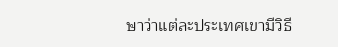ษาว่าแต่ละประเทศเขามีวิธี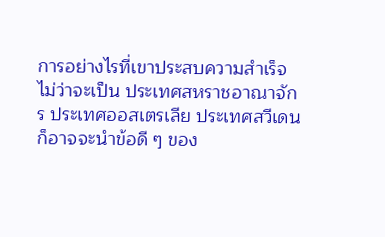การอย่างไรที่เขาประสบความสำเร็จ ไม่ว่าจะเป็น ประเทศสหราชอาณาจักร ประเทศออสเตรเลีย ประเทศสวีเดน ก็อาจจะนำข้อดี ๆ ของ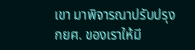เขา มาพิจารณาปรับปรุง กยศ. ของเราให้มี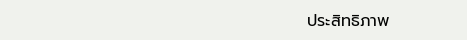ประสิทธิภาพ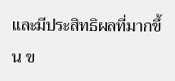และมีประสิทธิผลที่มากขึ้น ข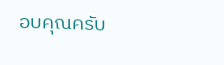อบคุณครับ